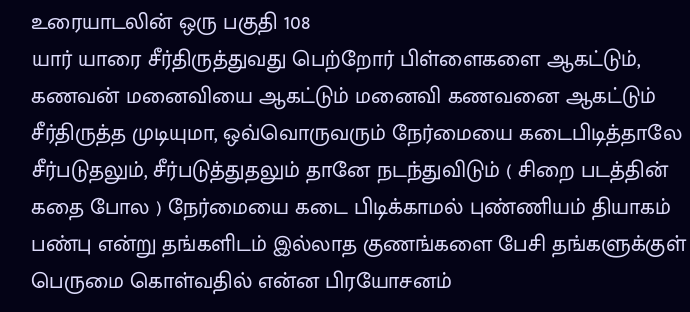உரையாடலின் ஒரு பகுதி 108
யார் யாரை சீர்திருத்துவது பெற்றோர் பிள்ளைகளை ஆகட்டும், கணவன் மனைவியை ஆகட்டும் மனைவி கணவனை ஆகட்டும் சீர்திருத்த முடியுமா, ஒவ்வொருவரும் நேர்மையை கடைபிடித்தாலே சீர்படுதலும், சீர்படுத்துதலும் தானே நடந்துவிடும் ( சிறை படத்தின் கதை போல ) நேர்மையை கடை பிடிக்காமல் புண்ணியம் தியாகம் பண்பு என்று தங்களிடம் இல்லாத குணங்களை பேசி தங்களுக்குள் பெருமை கொள்வதில் என்ன பிரயோசனம்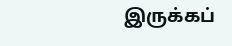இருக்கப்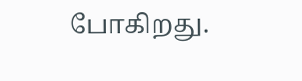போகிறது.